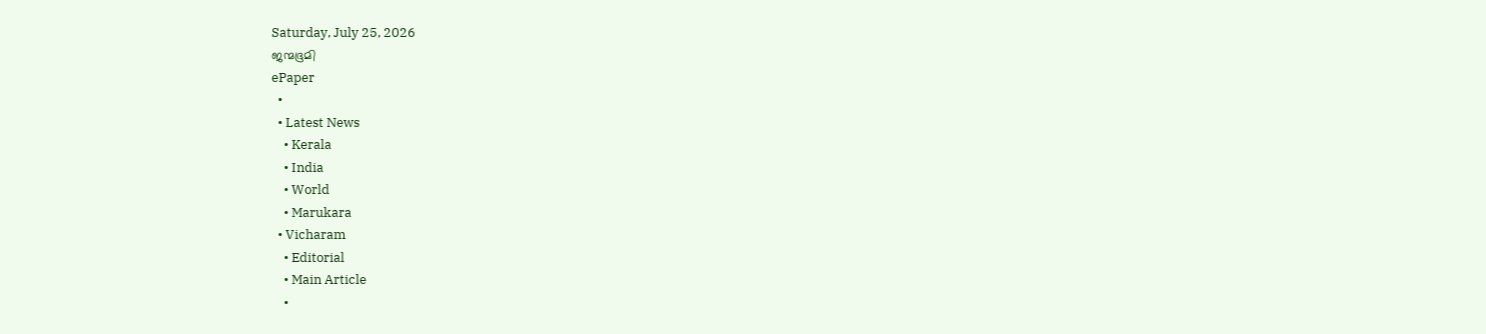Saturday, July 25, 2026
ജന്മഭൂമി
ePaper
  •
  • Latest News
    • Kerala
    • India
    • World
    • Marukara
  • Vicharam
    • Editorial
    • Main Article
    •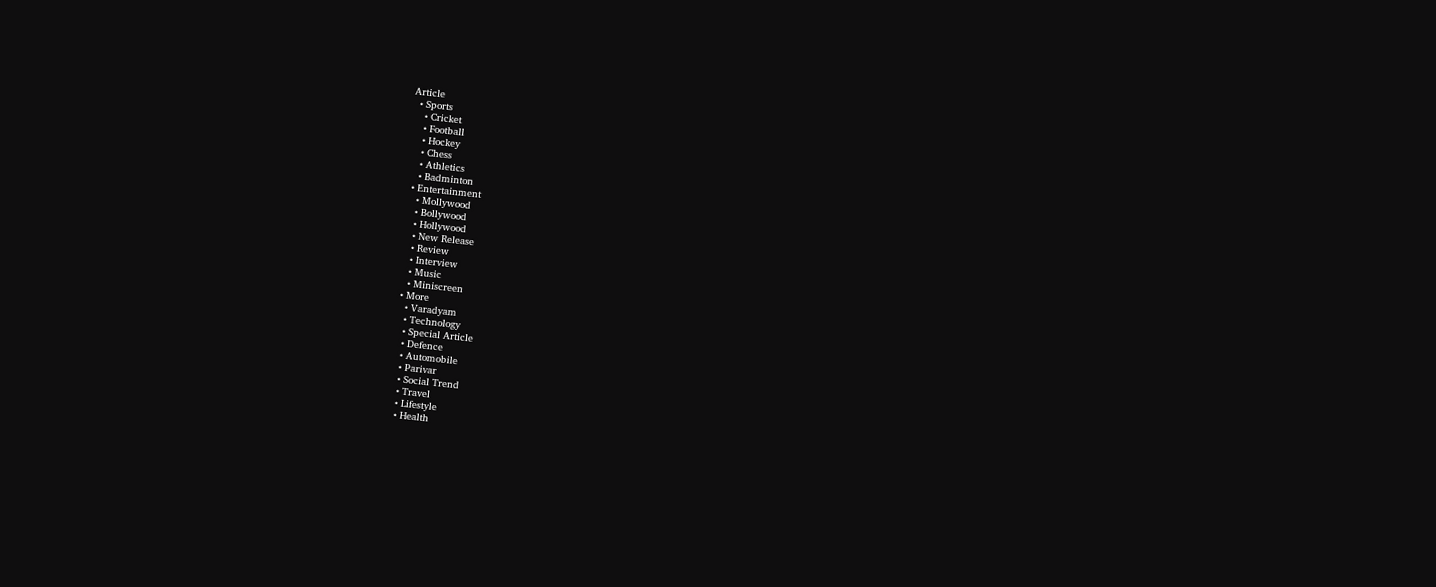Article
  • Sports
    • Cricket
    • Football
    • Hockey
    • Chess
    • Athletics
    • Badminton
  • Entertainment
    • Mollywood
    • Bollywood
    • Hollywood
    • New Release
    • Review
    • Interview
    • Music
    • Miniscreen
  • More
    • Varadyam
    • Technology
    • Special Article
    • Defence
    • Automobile
    • Parivar
    • Social Trend
    • Travel
    • Lifestyle
    • Health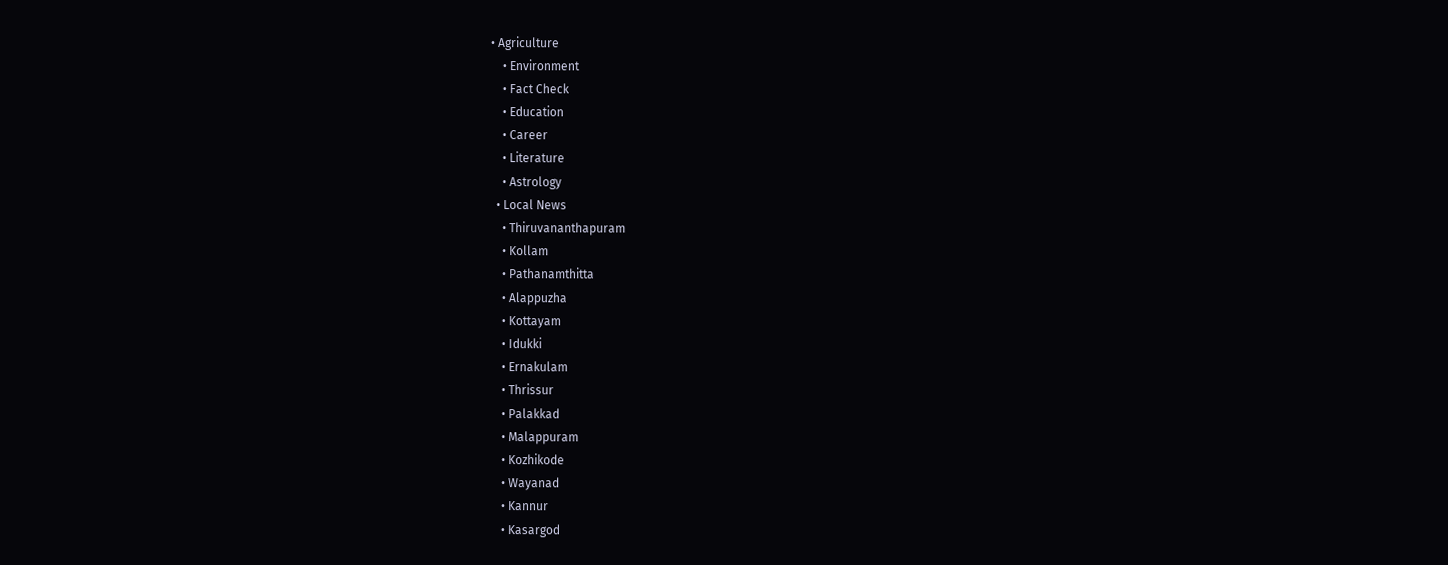• Agriculture
    • Environment
    • Fact Check
    • Education
    • Career
    • Literature
    • Astrology
  • Local News
    • Thiruvananthapuram
    • Kollam
    • Pathanamthitta
    • Alappuzha
    • Kottayam
    • Idukki
    • Ernakulam
    • Thrissur
    • Palakkad
    • Malappuram
    • Kozhikode
    • Wayanad
    • Kannur
    • Kasargod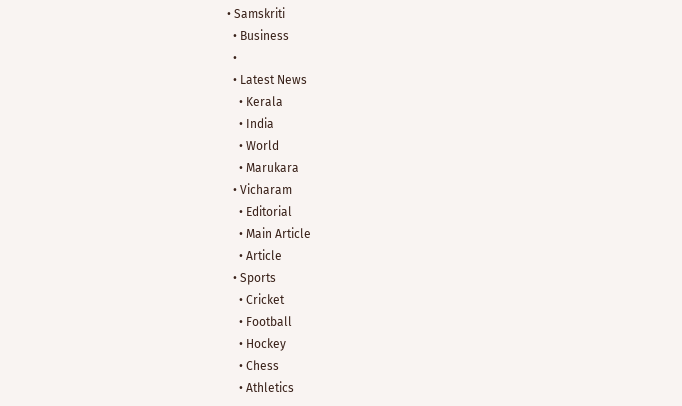• Samskriti
  • Business
  •
  • Latest News
    • Kerala
    • India
    • World
    • Marukara
  • Vicharam
    • Editorial
    • Main Article
    • Article
  • Sports
    • Cricket
    • Football
    • Hockey
    • Chess
    • Athletics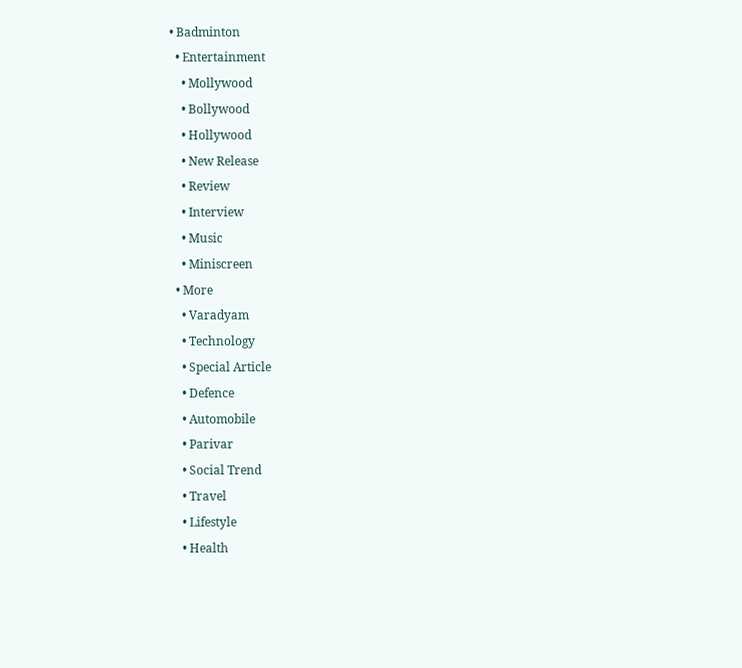• Badminton
  • Entertainment
    • Mollywood
    • Bollywood
    • Hollywood
    • New Release
    • Review
    • Interview
    • Music
    • Miniscreen
  • More
    • Varadyam
    • Technology
    • Special Article
    • Defence
    • Automobile
    • Parivar
    • Social Trend
    • Travel
    • Lifestyle
    • Health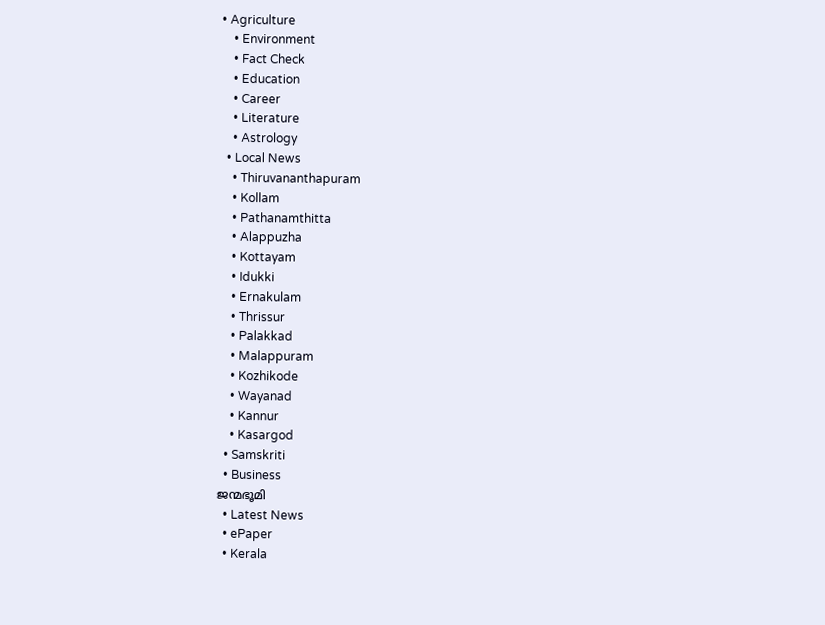• Agriculture
    • Environment
    • Fact Check
    • Education
    • Career
    • Literature
    • Astrology
  • Local News
    • Thiruvananthapuram
    • Kollam
    • Pathanamthitta
    • Alappuzha
    • Kottayam
    • Idukki
    • Ernakulam
    • Thrissur
    • Palakkad
    • Malappuram
    • Kozhikode
    • Wayanad
    • Kannur
    • Kasargod
  • Samskriti
  • Business
ജന്മഭൂമി
  • Latest News
  • ePaper
  • Kerala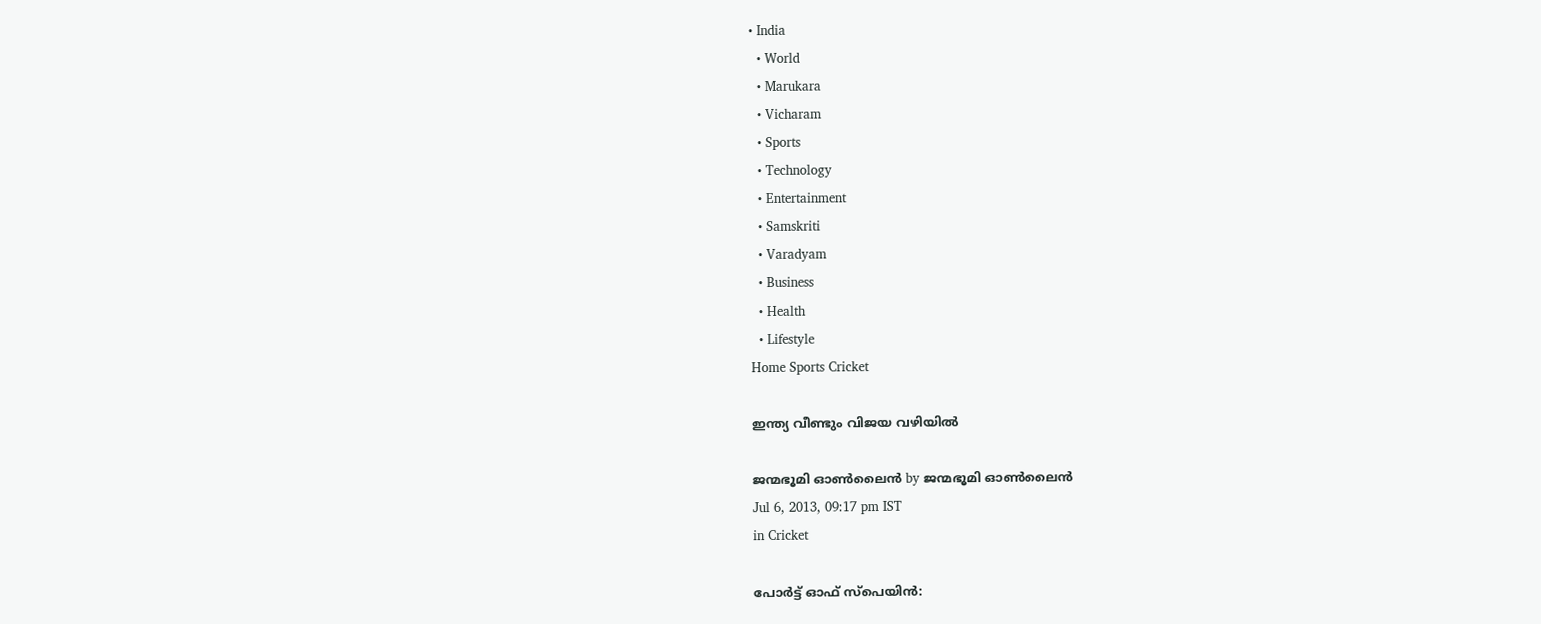• India
  • World
  • Marukara
  • Vicharam
  • Sports
  • Technology
  • Entertainment
  • Samskriti
  • Varadyam
  • Business
  • Health
  • Lifestyle
Home Sports Cricket

ഇന്ത്യ വീണ്ടും വിജയ വഴിയില്‍

ജന്മഭൂമി ഓണ്‍ലൈന്‍ by ജന്മഭൂമി ഓണ്‍ലൈന്‍
Jul 6, 2013, 09:17 pm IST
in Cricket

പോര്‍ട്ട്‌ ഓഫ്‌ സ്പെയിന്‍: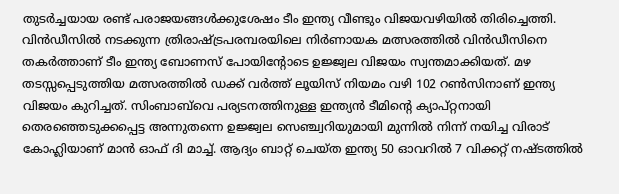തുടര്‍ച്ചയായ രണ്ട്‌ പരാജയങ്ങള്‍ക്കുശേഷം ടീം ഇന്ത്യ വീണ്ടും വിജയവഴിയില്‍ തിരിച്ചെത്തി. വിന്‍ഡീസില്‍ നടക്കുന്ന ത്രിരാഷ്‌ട്രപരമ്പരയിലെ നിര്‍ണായക മത്സരത്തില്‍ വിന്‍ഡീസിനെ തകര്‍ത്താണ്‌ ടീം ഇന്ത്യ ബോണസ്‌ പോയിന്റോടെ ഉജ്ജ്വല വിജയം സ്വന്തമാക്കിയത്‌. മഴ തടസ്സപ്പെടുത്തിയ മത്സരത്തില്‍ ഡക്ക്‌ വര്‍ത്ത്‌ ലൂയിസ്‌ നിയമം വഴി 102 റണ്‍സിനാണ്‌ ഇന്ത്യ വിജയം കുറിച്ചത്‌. സിംബാബ്‌വെ പര്യടനത്തിനുള്ള ഇന്ത്യന്‍ ടീമിന്റെ ക്യാപ്റ്റനായി തെരഞ്ഞെടുക്കപ്പെട്ട അന്നുതന്നെ ഉജ്ജ്വല സെഞ്ച്വറിയുമായി മുന്നില്‍ നിന്ന്‌ നയിച്ച വിരാട്‌ കോഹ്ലിയാണ്‌ മാന്‍ ഓഫ്‌ ദി മാച്ച്‌. ആദ്യം ബാറ്റ്‌ ചെയ്ത ഇന്ത്യ 50 ഓവറില്‍ 7 വിക്കറ്റ്‌ നഷ്ടത്തില്‍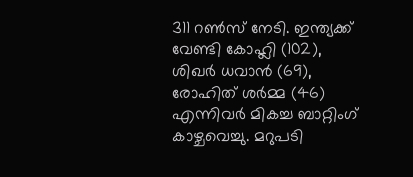311 റണ്‍സ്‌ നേടി. ഇന്ത്യക്ക്‌ വേണ്ടി കോഹ്ലി (102), ശിഖര്‍ ധവാന്‍ (69), രോഹിത്‌ ശര്‍മ്മ (46) എന്നിവര്‍ മികച്ച ബാറ്റിംഗ്‌ കാഴ്ചവെച്ചു. മറുപടി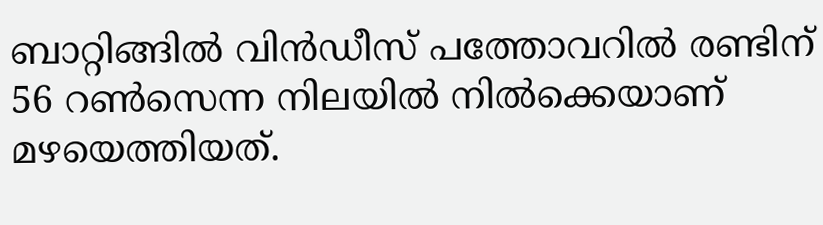ബാറ്റിങ്ങില്‍ വിന്‍ഡീസ്‌ പത്തോവറില്‍ രണ്ടിന്‌ 56 റണ്‍സെന്ന നിലയില്‍ നില്‍ക്കെയാണ്‌ മഴയെത്തിയത്‌.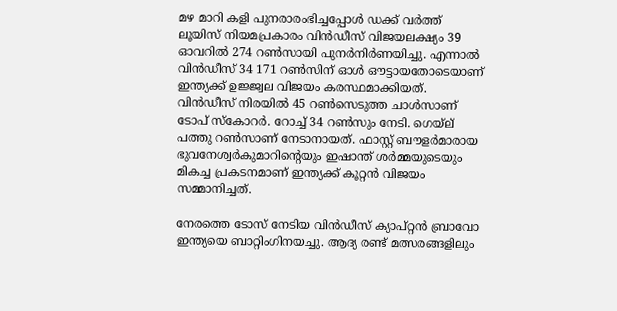മഴ മാറി കളി പുനരാരംഭിച്ചപ്പോള്‍ ഡക്ക്‌ വര്‍ത്ത്‌ ലൂയിസ്‌ നിയമപ്രകാരം വിന്‍ഡീസ്‌ വിജയലക്ഷ്യം 39 ഓവറില്‍ 274 റണ്‍സായി പുനര്‍നിര്‍ണയിച്ചു. എന്നാല്‍ വിന്‍ഡീസ്‌ 34 171 റണ്‍സിന്‌ ഓള്‍ ഔട്ടായതോടെയാണ്‌ ഇന്ത്യക്ക്‌ ഉജ്ജ്വല വിജയം കരസ്ഥമാക്കിയത്‌. വിന്‍ഡീസ്‌ നിരയില്‍ 45 റണ്‍സെടുത്ത ചാള്‍സാണ്‌ ടോപ്‌ സ്കോറര്‍. റോച്ച്‌ 34 റണ്‍സും നേടി. ഗെയ്‌ല്‌ പത്തു റണ്‍സാണ്‌ നേടാനായത്‌. ഫാസ്റ്റ്‌ ബൗളര്‍മാരായ ഭുവനേശ്വര്‍കുമാറിന്റെയും ഇഷാന്ത്‌ ശര്‍മ്മയുടെയും മികച്ച പ്രകടനമാണ്‌ ഇന്ത്യക്ക്‌ കൂറ്റന്‍ വിജയം സമ്മാനിച്ചത്‌.

നേരത്തെ ടോസ്‌ നേടിയ വിന്‍ഡീസ്‌ ക്യാപ്റ്റന്‍ ബ്രാവോ ഇന്ത്യയെ ബാറ്റിംഗിനയച്ചു. ആദ്യ രണ്ട്‌ മത്സരങ്ങളിലും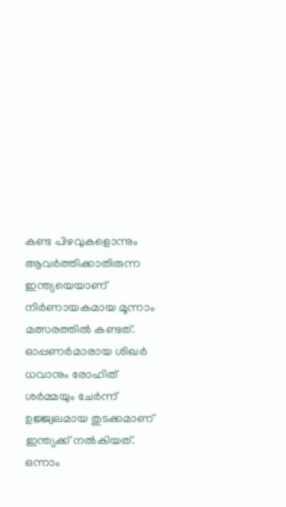കണ്ട പിഴവുകളൊന്നും ആവര്‍ത്തിക്കാതിരുന്ന ഇന്ത്യയെയാണ്‌ നിര്‍ണായകമായ മൂന്നാം മത്സരത്തില്‍ കണ്ടത്‌. ഓപ്പണര്‍മാരായ ശിഖര്‍ ധവാനും രോഹിത്‌ ശര്‍മ്മയും ചേര്‍ന്ന്‌ ഉജ്ജ്വലമായ തുടക്കമാണ്‌ ഇന്ത്യക്ക്‌ നല്‍കിയത്‌. ഒന്നാം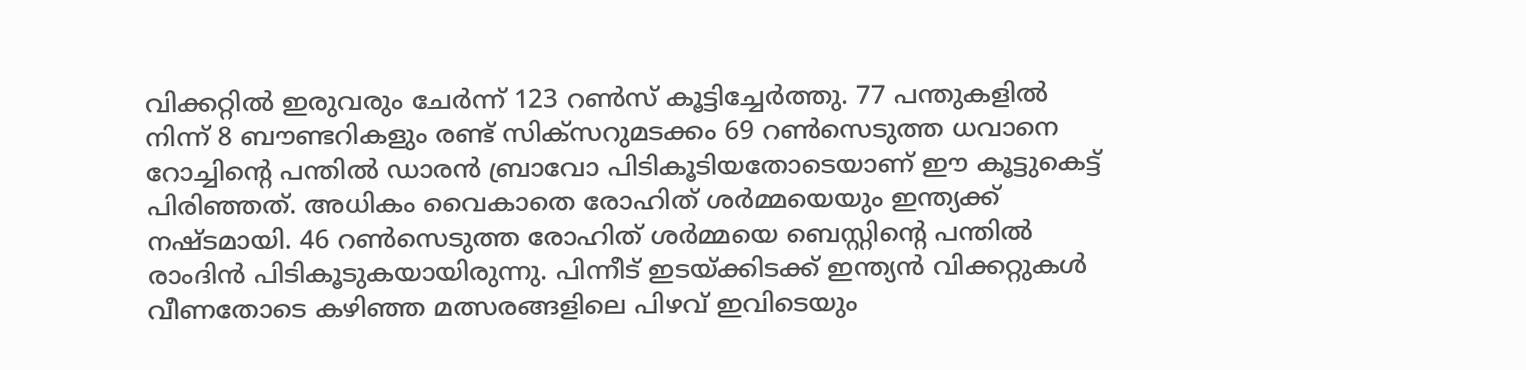വിക്കറ്റില്‍ ഇരുവരും ചേര്‍ന്ന്‌ 123 റണ്‍സ്‌ കൂട്ടിച്ചേര്‍ത്തു. 77 പന്തുകളില്‍ നിന്ന്‌ 8 ബൗണ്ടറികളും രണ്ട്‌ സിക്സറുമടക്കം 69 റണ്‍സെടുത്ത ധവാനെ റോച്ചിന്റെ പന്തില്‍ ഡാരന്‍ ബ്രാവോ പിടികൂടിയതോടെയാണ്‌ ഈ കൂട്ടുകെട്ട്‌ പിരിഞ്ഞത്‌. അധികം വൈകാതെ രോഹിത്‌ ശര്‍മ്മയെയും ഇന്ത്യക്ക്‌ നഷ്ടമായി. 46 റണ്‍സെടുത്ത രോഹിത്‌ ശര്‍മ്മയെ ബെസ്റ്റിന്റെ പന്തില്‍ രാംദിന്‍ പിടികൂടുകയായിരുന്നു. പിന്നീട്‌ ഇടയ്‌ക്കിടക്ക്‌ ഇന്ത്യന്‍ വിക്കറ്റുകള്‍ വീണതോടെ കഴിഞ്ഞ മത്സരങ്ങളിലെ പിഴവ്‌ ഇവിടെയും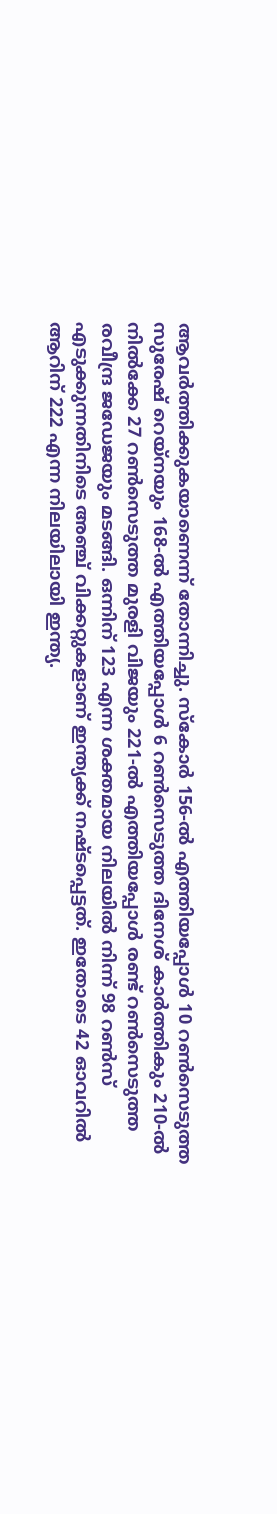ആവര്‍ത്തിക്കുകയാണെന്ന്‌ തോന്നിച്ചു. സ്കോര്‍ 156-ല്‍ എത്തിയപ്പോള്‍ 10 റണ്‍സെടുത്ത സുരേഷ്‌ റെയ്നയും 168-ല്‍ എത്തിയപ്പോള്‍ 6 റണ്‍സെടുത്ത ദിനേശ്‌ കാര്‍ത്തികും 210-ല്‍ നില്‍ക്കേ 27 റണ്‍സെടുത്ത മുരളി വിജയും 221-ല്‍ എത്തിയപ്പോള്‍ രണ്ട്‌ റണ്‍സെടുത്ത രവീന്ദ്ര ജഡേജയും മടങ്ങി. ഒന്നിന്‌ 123 എന്ന ശക്തമായ നിലയില്‍ നിന്ന്‌ 98 റണ്‍സ്‌ എടുക്കുന്നതിനിടെ അഞ്ച്‌ വിക്കറ്റുകളാണ്‌ ഇന്ത്യക്ക്‌ നഷ്ടപ്പെട്ടത്‌. ഇതോടെ 42 ഓവറില്‍ ആറിന്‌ 222 എന്ന നിലയിലായി ഇന്ത്യ.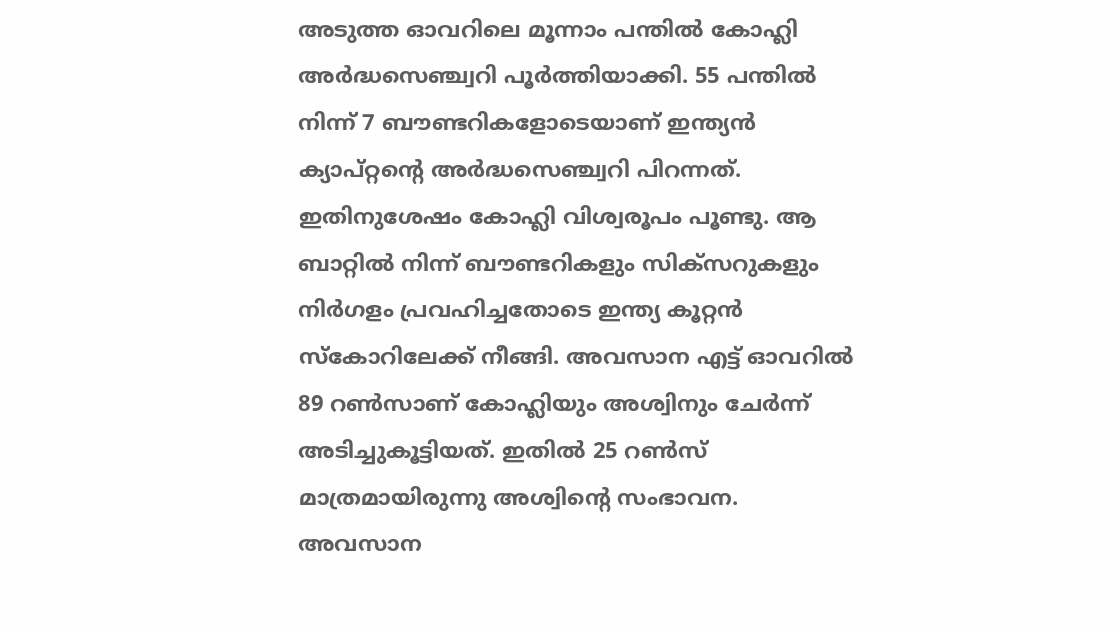അടുത്ത ഓവറിലെ മൂന്നാം പന്തില്‍ കോഹ്ലി അര്‍ദ്ധസെഞ്ച്വറി പൂര്‍ത്തിയാക്കി. 55 പന്തില്‍ നിന്ന്‌ 7 ബൗണ്ടറികളോടെയാണ്‌ ഇന്ത്യന്‍ ക്യാപ്റ്റന്റെ അര്‍ദ്ധസെഞ്ച്വറി പിറന്നത്‌. ഇതിനുശേഷം കോഹ്ലി വിശ്വരൂപം പൂണ്ടു. ആ ബാറ്റില്‍ നിന്ന്‌ ബൗണ്ടറികളും സിക്സറുകളും നിര്‍ഗളം പ്രവഹിച്ചതോടെ ഇന്ത്യ കൂറ്റന്‍ സ്കോറിലേക്ക്‌ നീങ്ങി. അവസാന എട്ട്‌ ഓവറില്‍ 89 റണ്‍സാണ്‌ കോഹ്ലിയും അശ്വിനും ചേര്‍ന്ന്‌ അടിച്ചുകൂട്ടിയത്‌. ഇതില്‍ 25 റണ്‍സ്‌ മാത്രമായിരുന്നു അശ്വിന്റെ സംഭാവന. അവസാന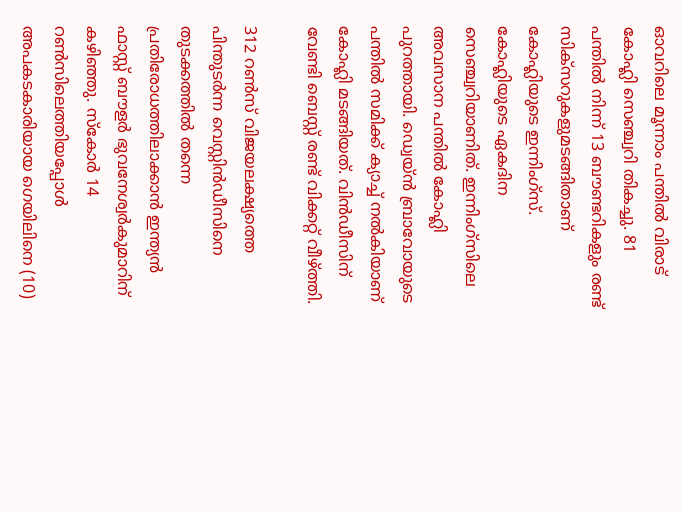ഓവറിലെ മൂന്നാം പന്തില്‍ വിരാട്‌ കോഹ്ലി സെഞ്ച്വറി തികച്ചു. 81 പന്തില്‍ നിന്ന്‌ 13 ബൗണ്ടറികളും രണ്ട്‌ സിക്സറുകളുമടങ്ങിതാണ്‌ കോഹ്ലിയുടെ ഇന്നിംഗ്സ്‌. കോഹ്ലിയുടെ ഏകദിന സെഞ്ച്വറിയാണിത്‌. ഇന്നിംഗ്സിലെ അവസാന പന്തില്‍ കോഹ്ലി പുറത്തായി. ഡ്വെയ്ന്‍ ബ്രാവോയുടെ പന്തില്‍ സമിക്ക്‌ ക്യാച്ച്‌ നല്‍കിയാണ്‌ കോഹ്ലി മടങ്ങിയത്‌. വിന്‍ഡീസിന്‌ വേണ്ടി ബെസ്റ്റ്‌ രണ്ട്‌ വിക്കറ്റ്‌ വീഴ്‌ത്തി.

312 റണ്‍സ്‌ വിജയലക്ഷ്യത്തെ പിന്തുടര്‍ന്ന വെസ്റ്റിന്‍ഡീസിനെ തുടക്കത്തില്‍ തന്നെ പ്രതിരോധത്തിലാക്കാന്‍ ഇന്ത്യന്‍ ഫാസ്റ്റ്‌ ബൗളര്‍ ഭുവനേശ്വര്‍കുമാറിന്‌ കഴിഞ്ഞു. സ്കോര്‍ 14 റണ്‍സിലെത്തിയപ്പോള്‍ അപകടകാരിയായ ഗെയിലിനെ (10)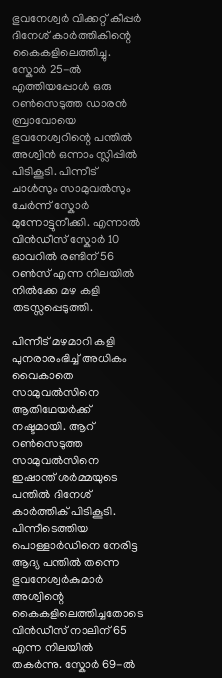ഭുവനേശ്വര്‍ വിക്കറ്റ്‌ കീപ്പര്‍ ദിനേശ്‌ കാര്‍ത്തികിന്റെ കൈകളിലെത്തിച്ചു. സ്കോര്‍ 25-ല്‍ എത്തിയപ്പോള്‍ ഒരു റണ്‍സെടുത്ത ഡാരന്‍ ബ്രാവോയെ ഭുവനേശ്വറിന്റെ പന്തില്‍ അശ്വിന്‍ ഒന്നാം സ്ലിപ്പില്‍ പിടികൂടി. പിന്നീട്‌ ചാള്‍സും സാമുവല്‍സും ചേര്‍ന്ന്‌ സ്കോര്‍ മുന്നോട്ടുനീക്കി. എന്നാല്‍ വിന്‍ഡീസ്‌ സ്കോര്‍ 10 ഓവറില്‍ രണ്ടിന്‌ 56 റണ്‍സ്‌ എന്ന നിലയില്‍ നില്‍ക്കേ മഴ കളി തടസ്സപ്പെടുത്തി.

പിന്നീട്‌ മഴമാറി കളി പുനരാരംഭിച്ച്‌ അധികം വൈകാതെ സാമുവല്‍സിനെ ആതിഥേയര്‍ക്ക്‌ നഷ്ടമായി. ആറ്‌ റണ്‍സെടുത്ത സാമുവല്‍സിനെ ഇഷാന്ത്‌ ശര്‍മ്മയുടെ പന്തില്‍ ദിനേശ്‌ കാര്‍ത്തിക്‌ പിടികൂടി. പിന്നീടെത്തിയ പൊള്ളാര്‍ഡിനെ നേരിട്ട ആദ്യ പന്തില്‍ തന്നെ ഭുവനേശ്വര്‍കുമാര്‍ അശ്വിന്റെ കൈകളിലെത്തിച്ചതോടെ വിന്‍ഡീസ്‌ നാലിന്‌ 65 എന്ന നിലയില്‍ തകര്‍ന്നു. സ്കോര്‍ 69-ല്‍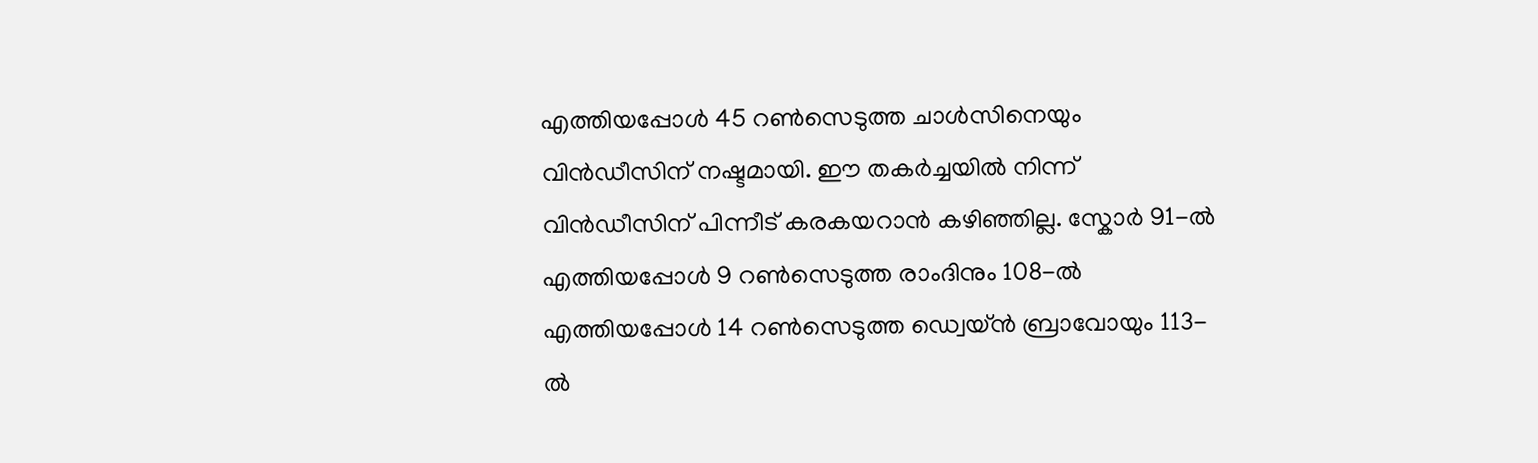എത്തിയപ്പോള്‍ 45 റണ്‍സെടുത്ത ചാള്‍സിനെയും വിന്‍ഡീസിന്‌ നഷ്ടമായി. ഈ തകര്‍ച്ചയില്‍ നിന്ന്‌ വിന്‍ഡീസിന്‌ പിന്നീട്‌ കരകയറാന്‍ കഴിഞ്ഞില്ല. സ്കോര്‍ 91-ല്‍ എത്തിയപ്പോള്‍ 9 റണ്‍സെടുത്ത രാംദിനും 108-ല്‍ എത്തിയപ്പോള്‍ 14 റണ്‍സെടുത്ത ഡ്വെയ്ന്‍ ബ്രാവോയും 113-ല്‍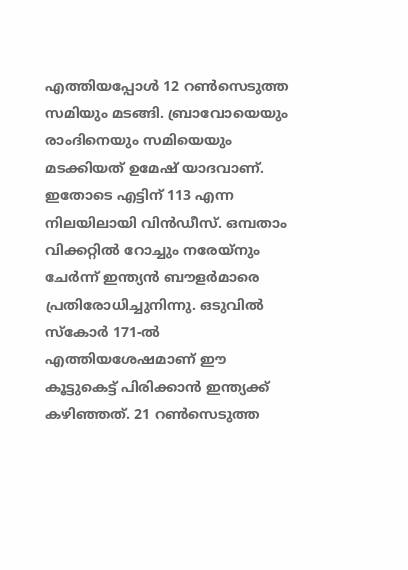എത്തിയപ്പോള്‍ 12 റണ്‍സെടുത്ത സമിയും മടങ്ങി. ബ്രാവോയെയും രാംദിനെയും സമിയെയും മടക്കിയത്‌ ഉമേഷ്‌ യാദവാണ്‌. ഇതോടെ എട്ടിന്‌ 113 എന്ന നിലയിലായി വിന്‍ഡീസ്‌. ഒമ്പതാം വിക്കറ്റില്‍ റോച്ചും നരേയ്നും ചേര്‍ന്ന്‌ ഇന്ത്യന്‍ ബൗളര്‍മാരെ പ്രതിരോധിച്ചുനിന്നു. ഒടുവില്‍ സ്കോര്‍ 171-ല്‍ എത്തിയശേഷമാണ്‌ ഈ കൂട്ടുകെട്ട്‌ പിരിക്കാന്‍ ഇന്ത്യക്ക്‌ കഴിഞ്ഞത്‌. 21 റണ്‍സെടുത്ത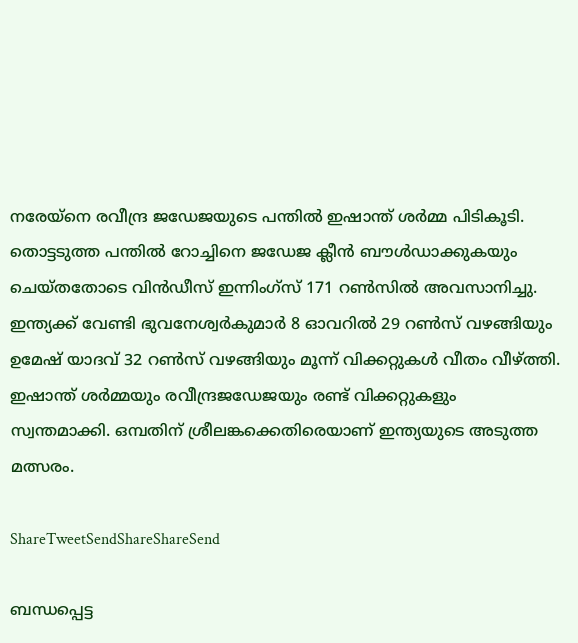നരേയ്നെ രവീന്ദ്ര ജഡേജയുടെ പന്തില്‍ ഇഷാന്ത്‌ ശര്‍മ്മ പിടികൂടി. തൊട്ടടുത്ത പന്തില്‍ റോച്ചിനെ ജഡേജ ക്ലീന്‍ ബൗള്‍ഡാക്കുകയും ചെയ്തതോടെ വിന്‍ഡീസ്‌ ഇന്നിംഗ്സ്‌ 171 റണ്‍സില്‍ അവസാനിച്ചു. ഇന്ത്യക്ക്‌ വേണ്ടി ഭുവനേശ്വര്‍കുമാര്‍ 8 ഓവറില്‍ 29 റണ്‍സ്‌ വഴങ്ങിയും ഉമേഷ്‌ യാദവ്‌ 32 റണ്‍സ്‌ വഴങ്ങിയും മൂന്ന്‌ വിക്കറ്റുകള്‍ വീതം വീഴ്‌ത്തി. ഇഷാന്ത്‌ ശര്‍മ്മയും രവീന്ദ്രജഡേജയും രണ്ട്‌ വിക്കറ്റുകളും സ്വന്തമാക്കി. ഒമ്പതിന്‌ ശ്രീലങ്കക്കെതിരെയാണ്‌ ഇന്ത്യയുടെ അടുത്ത മത്സരം.

ShareTweetSendShareShareSend

ബന്ധപ്പെട്ട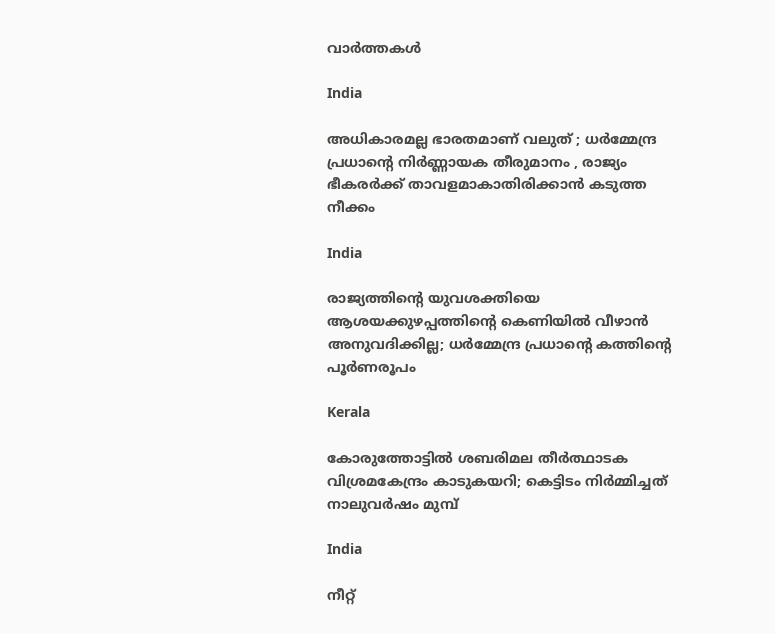വാര്‍ത്തകള്‍

India

അധികാരമല്ല ഭാരതമാണ് വലുത് ; ധർമ്മേന്ദ്ര പ്രധാന്റെ നിർണ്ണായക തീരുമാനം , രാജ്യം ഭീകരർക്ക് താവളമാകാതിരിക്കാൻ കടുത്ത നീക്കം

India

രാജ്യത്തിന്റെ യുവശക്തിയെ ആശയക്കുഴപ്പത്തിന്റെ കെണിയിൽ വീഴാൻ അനുവദിക്കില്ല; ധർമ്മേന്ദ്ര പ്രധാന്റെ കത്തിന്റെ പൂർണരൂപം

Kerala

കോരുത്തോട്ടില്‍ ശബരിമല തീര്‍ത്ഥാടക വിശ്രമകേന്ദ്രം കാടുകയറി; കെട്ടിടം നിര്‍മ്മിച്ചത് നാലുവര്‍ഷം മുമ്പ്

India

നീറ്റ്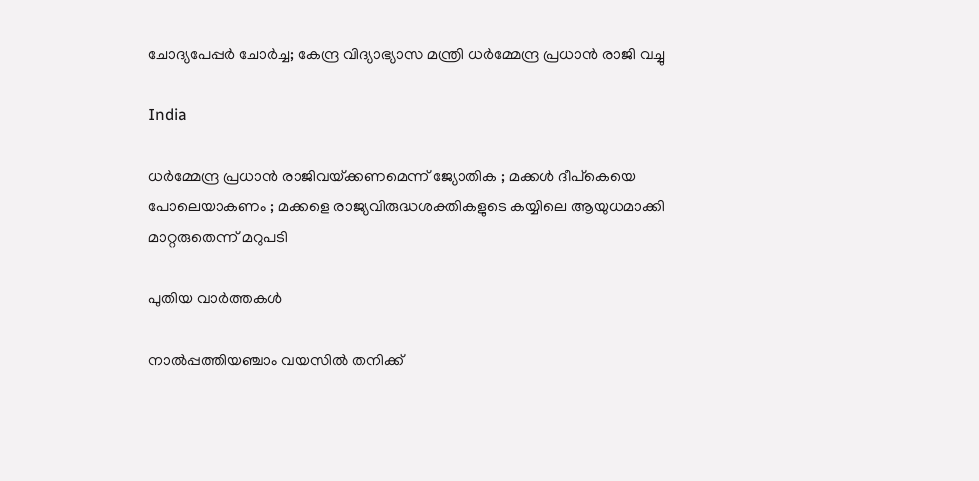ചോദ്യപേപ്പർ ചോർച്ച; കേന്ദ്ര വിദ്യാഭ്യാസ മന്ത്രി ധർമ്മേന്ദ്ര പ്രധാൻ രാജി വച്ചു

India

ധർമ്മേന്ദ്ര പ്രധാൻ രാജിവയ്‌ക്കണമെന്ന് ജ്യോതിക ; മക്കൾ ദീപ്കെയെ പോലെയാകണം ; മക്കളെ രാജ്യവിരുദ്ധശക്തികളുടെ കയ്യിലെ ആയുധമാക്കി മാറ്റരുതെന്ന് മറുപടി

പുതിയ വാര്‍ത്തകള്‍

നാൽപ്പത്തിയഞ്ചാം വയസിൽ തനിക്ക്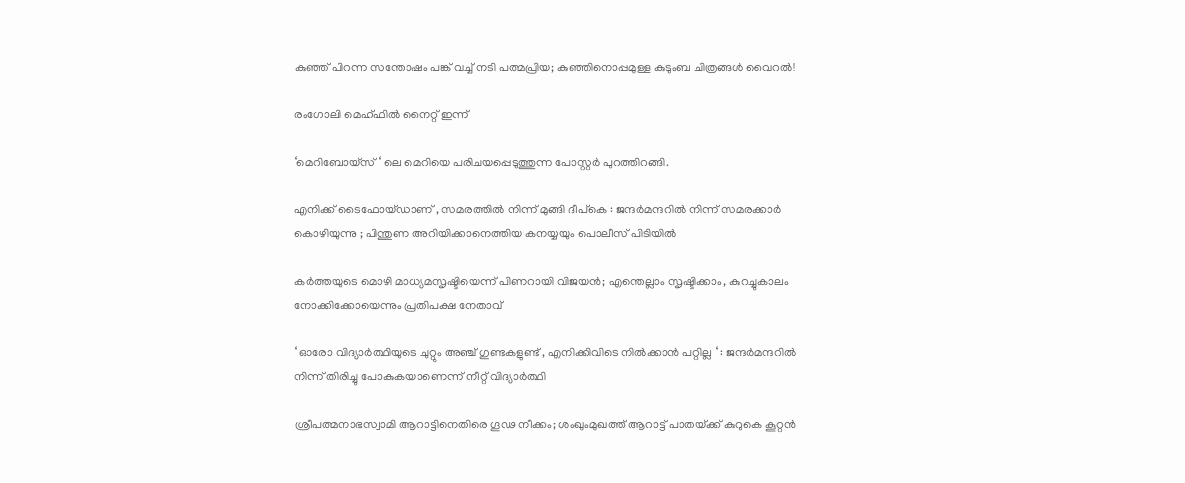കുഞ്ഞ് പിറന്ന സന്തോഷം പങ്ക് വച്ച് നടി പത്മപ്രിയ; കുഞ്ഞിനൊപ്പമുള്ള കുടുംബ ചിത്രങ്ങൾ വൈറൽ!

രംഗോലി മെഹ്ഫിൽ നൈറ്റ് ഇന്ന്

‘മെറിബോയ്സ് ‘ ലെ മെറിയെ പരിചയപ്പെടുത്തുന്ന പോസ്റ്റർ പുറത്തിറങ്ങി.

എനിക്ക് ടൈഫോയ്ഡാണ് , സമരത്തിൽ നിന്ന് മുങ്ങി ദീപ്കെ : ജന്ദർമന്ദറിൽ നിന്ന് സമരക്കാർ കൊഴിയുന്നു ; പിന്തുണ അറിയിക്കാനെത്തിയ കനയ്യയും പൊലീസ് പിടിയിൽ

കർത്തയുടെ മൊഴി മാധ്യമസൃഷ്ടിയെന്ന് പിണറായി വിജയൻ; എന്തെല്ലാം സൃഷ്ടിക്കാം, കുറച്ചുകാലം നോക്കിക്കോയെന്നും പ്രതിപക്ഷ നേതാവ്

‘ ഓരോ വിദ്യാർത്ഥിയുടെ ചുറ്റും അഞ്ച് ഗുണ്ടകളുണ്ട് , എനിക്കിവിടെ നിൽക്കാൻ പറ്റില്ല ‘ : ജന്ദർമന്ദറിൽ നിന്ന് തിരിച്ചു പോകുകയാണെന്ന് നീറ്റ് വിദ്യാർത്ഥി

ശ്രീപത്മനാഭസ്വാമി ആറാട്ടിനെതിരെ ഗൂഢ നീക്കം; ശംഖുംമുഖത്ത് ആറാട്ട് പാതയ്‌ക്ക് കുറുകെ കൂറ്റന്‍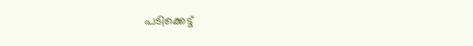പടിക്കെട്ട്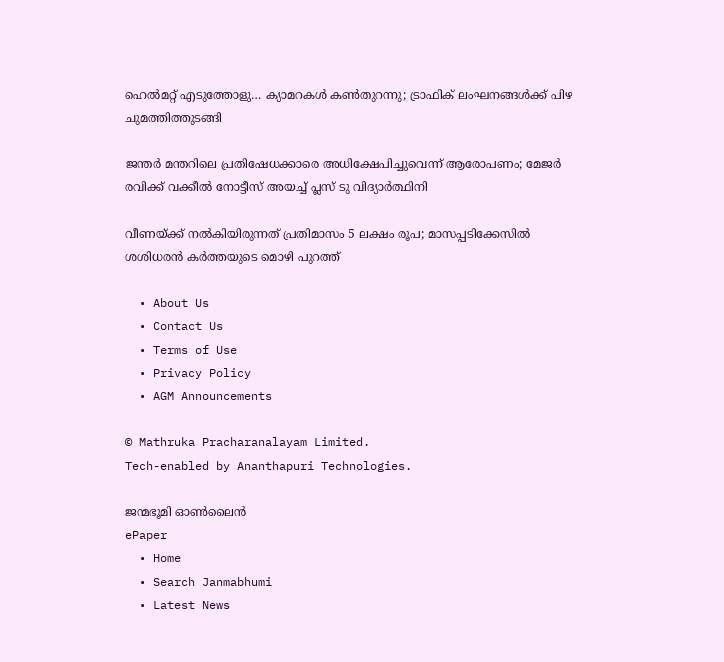ഹെല്‍മറ്റ് എടുത്തോളു… ക്യാമറകള്‍ കണ്‍തുറന്നു; ട്രാഫിക് ലംഘനങ്ങള്‍ക്ക് പിഴ ചുമത്തിത്തുടങ്ങി

ജന്തർ മന്തറിലെ പ്രതിഷേധക്കാരെ അധിക്ഷേപിച്ചുവെന്ന് ആരോപണം; മേജർ രവിക്ക് വക്കീൽ നോട്ടീസ് അയച്ച് പ്ലസ് ടു വിദ്യാർത്ഥിനി

വീണയ്‌ക്ക് നൽകിയിരുന്നത് പ്രതിമാസം 5 ലക്ഷം രൂപ; മാസപ്പടിക്കേസിൽ ശശിധരൻ കർത്തയുടെ മൊഴി പുറത്ത്

  • About Us
  • Contact Us
  • Terms of Use
  • Privacy Policy
  • AGM Announcements

© Mathruka Pracharanalayam Limited.
Tech-enabled by Ananthapuri Technologies.

ജന്മഭൂമി ഓണ്‍ലൈന്‍
ePaper
  • Home
  • Search Janmabhumi
  • Latest News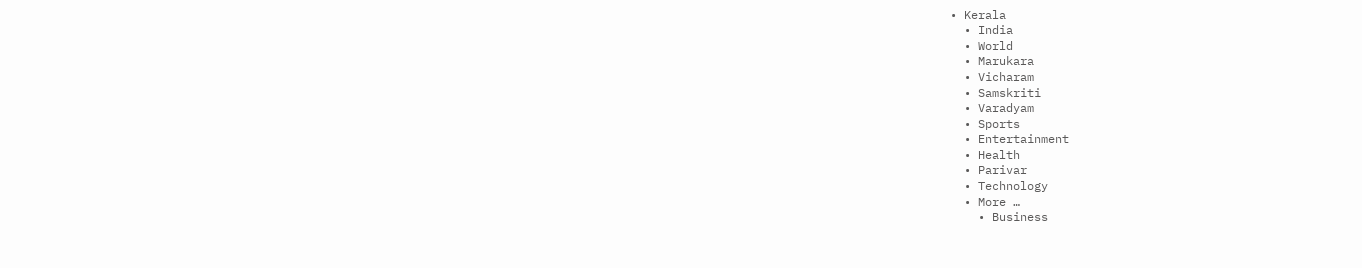• Kerala
  • India
  • World
  • Marukara
  • Vicharam
  • Samskriti
  • Varadyam
  • Sports
  • Entertainment
  • Health
  • Parivar
  • Technology
  • More …
    • Business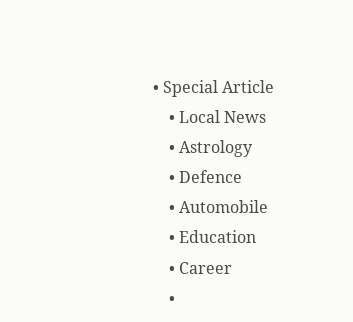• Special Article
    • Local News
    • Astrology
    • Defence
    • Automobile
    • Education
    • Career
    •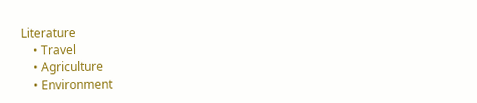Literature
    • Travel
    • Agriculture
    • Environment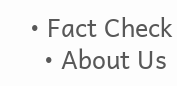• Fact Check
  • About Us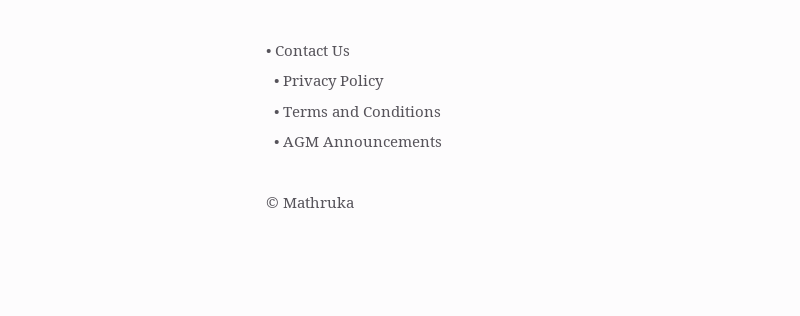• Contact Us
  • Privacy Policy
  • Terms and Conditions
  • AGM Announcements

© Mathruka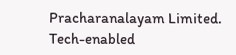Pracharanalayam Limited.
Tech-enabled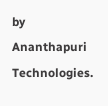by Ananthapuri Technologies.